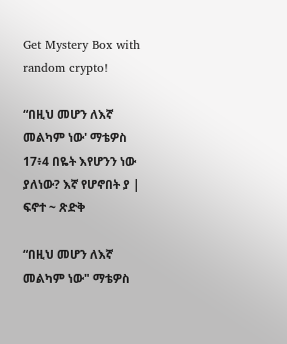Get Mystery Box with random crypto!

“በዚህ መሆን ለእኛ መልካም ነው' ማቴዎስ 17፥4 በዬት እየሆንን ነው ያለነው? እኛ የሆኖበት ያ | ፍኖተ ~ ጽድቅ

“በዚህ መሆን ለእኛ መልካም ነው" ማቴዎስ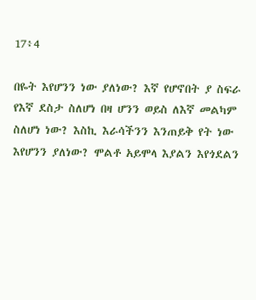17፥4

በዬት እየሆንን ነው ያለነው? እኛ የሆኖበት ያ ስፍራ የእኛ ደስታ ስለሆነ በዛ ሆንን ወይስ ለእኛ መልካም ስለሆነ ነው? እስኪ እራሳችንን እንጠይቅ የት ነው እየሆንን ያለነው? ሞልቶ አይሞላ እያልን እየጎደልን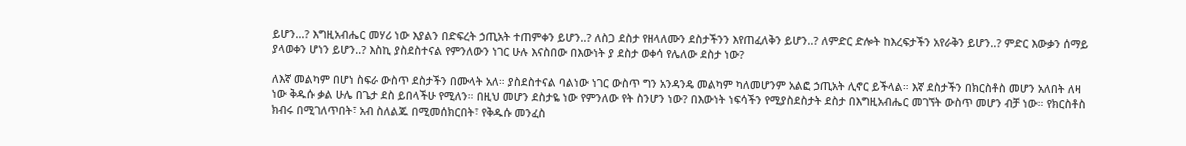ይሆን...? እግዚአብሔር መሃሪ ነው እያልን በድፍረት ኃጢአት ተጠምቀን ይሆን..? ለስጋ ደስታ የዘላለሙን ደስታችንን እየጠፈለቅን ይሆን..? ለምድር ድሎት ከእረፍታችን አየራቅን ይሆን..? ምድር እውቃን ሰማይ ያላወቀን ሆነን ይሆን..? እስኪ ያስደስተናል የምንለውን ነገር ሁሉ እናስበው በእውነት ያ ደስታ ወቀሳ የሌለው ደስታ ነው?

ለእኛ መልካም በሆነ ስፍራ ውስጥ ደስታችን በሙላት አለ። ያስደስተናል ባልነው ነገር ውስጥ ግን አንዳንዴ መልካም ካለመሆንም አልፎ ኃጢአት ሊኖር ይችላል። እኛ ደስታችን በክርስቶስ መሆን አለበት ለዛ ነው ቅዱሱ ቃል ሁሌ በጌታ ደስ ይበላችሁ የሚለን። በዚህ መሆን ደስታዬ ነው የምንለው የት ስንሆን ነው? በእውነት ነፍሳችን የሚያስደስታት ደስታ በእግዚአብሔር መገኘት ውስጥ መሆን ብቻ ነው። የክርስቶስ ክብሩ በሚገለጥበት፣ አብ ስለልጁ በሚመሰክርበት፣ የቅዱሱ መንፈስ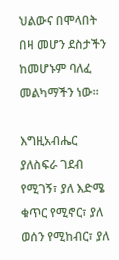ህልውና በሞላበት በዛ መሆን ደስታችን ከመሆኑም ባለፈ መልካማችን ነው።

እግዚአብሔር ያለስፍራ ገደብ የሚገኝ፣ ያለ እድሜ ቁጥር የሚኖር፣ ያለ ወሰን የሚከብር፣ ያለ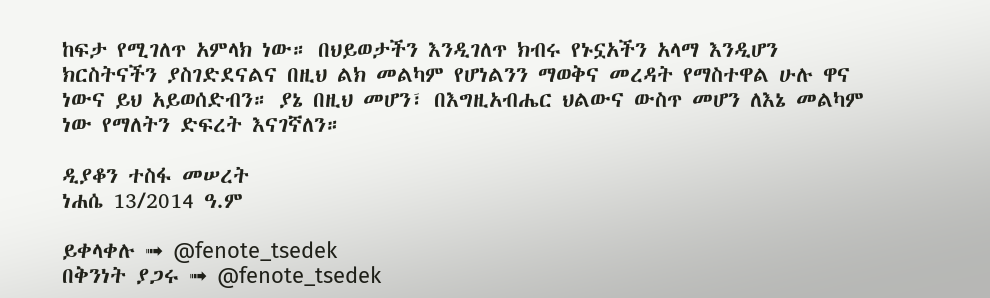ከፍታ የሚገለጥ አምላክ ነው። በህይወታችን እንዲገለጥ ክብሩ የኑኗአችን አላማ እንዲሆን ክርስትናችን ያስገድደናልና በዚህ ልክ መልካም የሆነልንን ማወቅና መረዳት የማስተዋል ሁሉ ዋና ነውና ይህ አይወሰድብን። ያኔ በዚህ መሆን፣ በእግዚአብሔር ህልውና ውስጥ መሆን ለእኔ መልካም ነው የማለትን ድፍረት እናገኛለን።

ዲያቆን ተስፋ መሠረት
ነሐሴ 13/2014 ዓ.ም

ይቀላቀሉ ➟ @fenote_tsedek
በቅንነት ያጋሩ ➟ @fenote_tsedek